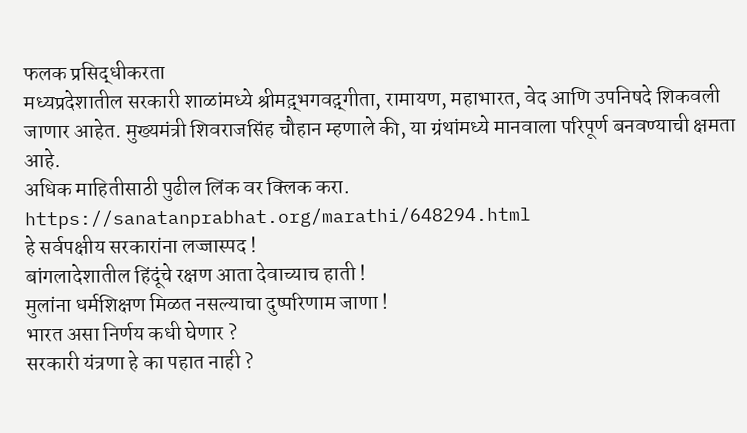फलक प्रसिद्धीकरता
मध्यप्रदेशातील सरकारी शाळांमध्ये श्रीमद़्भगवद़्गीता, रामायण, महाभारत, वेद आणि उपनिषदे शिकवली जाणार आहेत. मुख्यमंत्री शिवराजसिंह चौहान म्हणाले की, या ग्रंथांमध्ये मानवाला परिपूर्ण बनवण्याची क्षमता आहे.
अधिक माहितीसाठी पुढील लिंक वर क्लिक करा. https://sanatanprabhat.org/marathi/648294.html
हे सर्वपक्षीय सरकारांना लज्जास्पद !
बांगलादेशातील हिंदूंचे रक्षण आता देवाच्याच हाती !
मुलांना धर्मशिक्षण मिळत नसल्याचा दुष्परिणाम जाणा !
भारत असा निर्णय कधी घेणार ?
सरकारी यंत्रणा हे का पहात नाही ?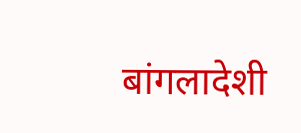बांगलादेशी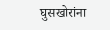घुसखोरांना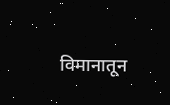विमानातून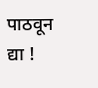पाठवून द्या !